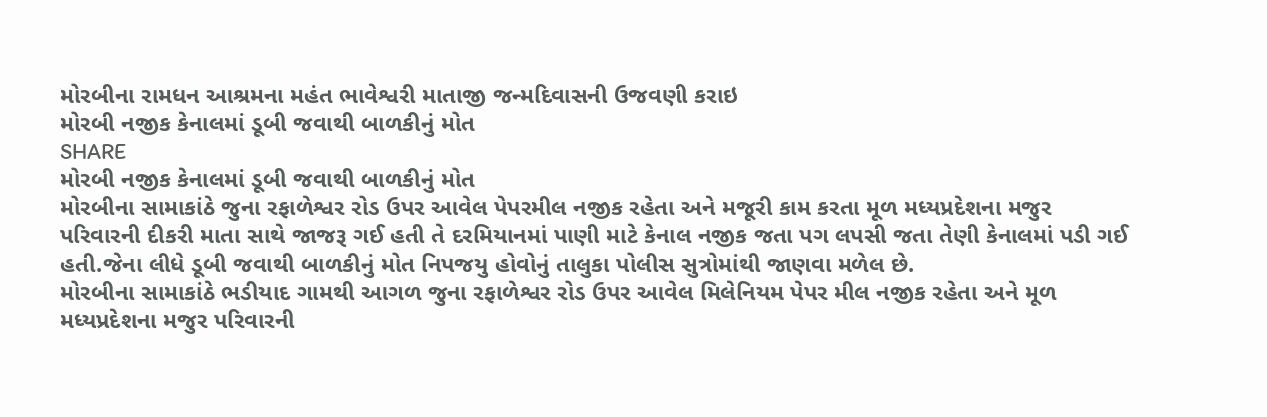મોરબીના રામધન આશ્રમના મહંત ભાવેશ્વરી માતાજી જન્મદિવાસની ઉજવણી કરાઇ
મોરબી નજીક કેનાલમાં ડૂબી જવાથી બાળકીનું મોત
SHARE
મોરબી નજીક કેનાલમાં ડૂબી જવાથી બાળકીનું મોત
મોરબીના સામાકાંઠે જુના રફાળેશ્વર રોડ ઉપર આવેલ પેપરમીલ નજીક રહેતા અને મજૂરી કામ કરતા મૂળ મધ્યપ્રદેશના મજુર પરિવારની દીકરી માતા સાથે જાજરૂ ગઈ હતી તે દરમિયાનમાં પાણી માટે કેનાલ નજીક જતા પગ લપસી જતા તેણી કેનાલમાં પડી ગઈ હતી.જેના લીધે ડૂબી જવાથી બાળકીનું મોત નિપજયુ હોવોનું તાલુકા પોલીસ સુત્રોમાંથી જાણવા મળેલ છે.
મોરબીના સામાકાંઠે ભડીયાદ ગામથી આગળ જુના રફાળેશ્વર રોડ ઉપર આવેલ મિલેનિયમ પેપર મીલ નજીક રહેતા અને મૂળ મધ્યપ્રદેશના મજુર પરિવારની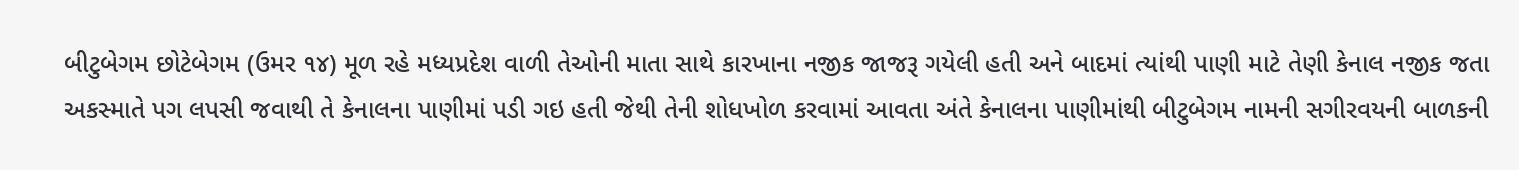બીટુબેગમ છોટેબેગમ (ઉમર ૧૪) મૂળ રહે મધ્યપ્રદેશ વાળી તેઓની માતા સાથે કારખાના નજીક જાજરૂ ગયેલી હતી અને બાદમાં ત્યાંથી પાણી માટે તેણી કેનાલ નજીક જતા અકસ્માતે પગ લપસી જવાથી તે કેનાલના પાણીમાં પડી ગઇ હતી જેથી તેની શોધખોળ કરવામાં આવતા અંતે કેનાલના પાણીમાંથી બીટુબેગમ નામની સગીરવયની બાળકની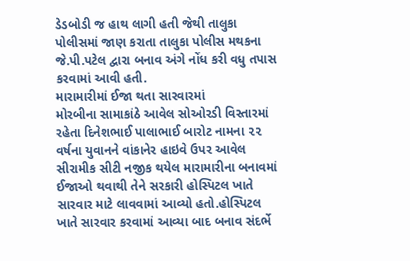ડેડબોડી જ હાથ લાગી હતી જેથી તાલુકા પોલીસમાં જાણ કરાતા તાલુકા પોલીસ મથકના જે.પી.પટેલ દ્વારા બનાવ અંગે નોંધ કરી વધુ તપાસ કરવામાં આવી હતી.
મારામારીમાં ઈજા થતા સારવારમાં
મોરબીના સામાકાંઠે આવેલ સોઓરડી વિસ્તારમાં રહેતા દિનેશભાઈ પાલાભાઈ બારોટ નામના ૨૨ વર્ષના યુવાનને વાંકાનેર હાઇવે ઉપર આવેલ સીરામીક સીટી નજીક થયેલ મારામારીના બનાવમાં ઈજાઓ થવાથી તેને સરકારી હોસ્પિટલ ખાતે સારવાર માટે લાવવામાં આવ્યો હતો.હોસ્પિટલ ખાતે સારવાર કરવામાં આવ્યા બાદ બનાવ સંદર્ભે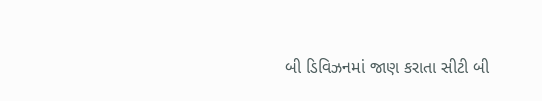બી ડિવિઝનમાં જાણ કરાતા સીટી બી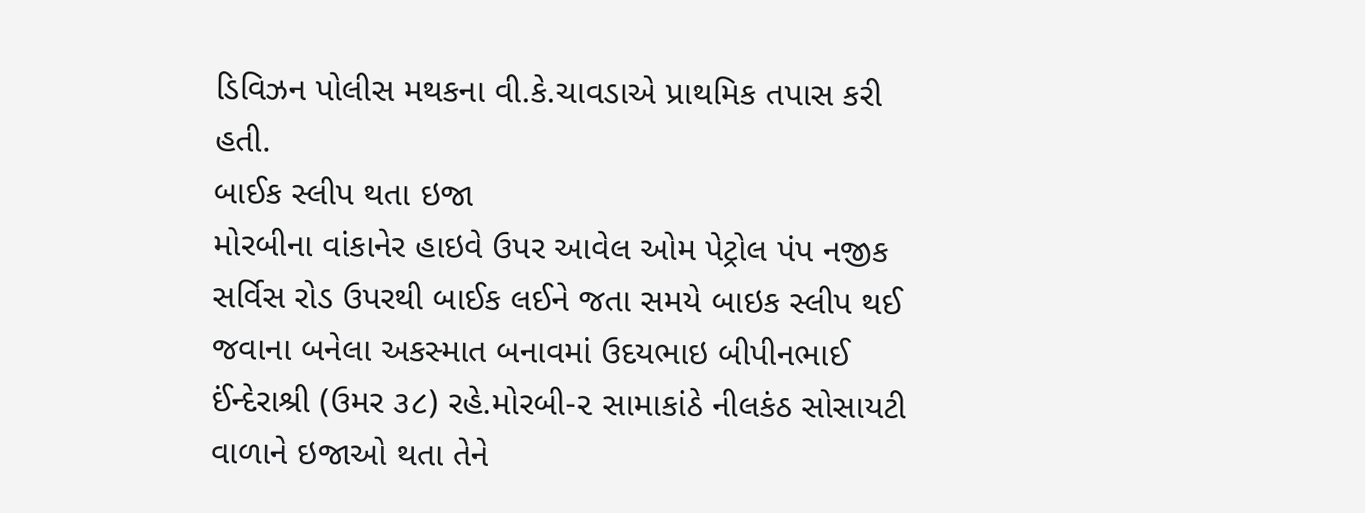ડિવિઝન પોલીસ મથકના વી.કે.ચાવડાએ પ્રાથમિક તપાસ કરી હતી.
બાઈક સ્લીપ થતા ઇજા
મોરબીના વાંકાનેર હાઇવે ઉપર આવેલ ઓમ પેટ્રોલ પંપ નજીક સર્વિસ રોડ ઉપરથી બાઈક લઈને જતા સમયે બાઇક સ્લીપ થઈ જવાના બનેલા અકસ્માત બનાવમાં ઉદયભાઇ બીપીનભાઈ ઈંન્દેરાશ્રી (ઉમર ૩૮) રહે.મોરબી-૨ સામાકાંઠે નીલકંઠ સોસાયટી વાળાને ઇજાઓ થતા તેને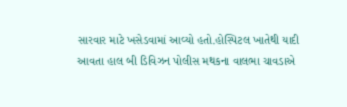સારવાર માટે ખસેડવામાં આવ્યો હતો.હોસ્પિટલ ખાતેથી યાદી આવતા હાલ બી ડિવિઝન પોલીસ મથકના વાલભા ચાવડાએ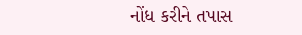નોંધ કરીને તપાસ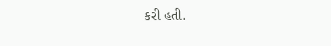કરી હતી.